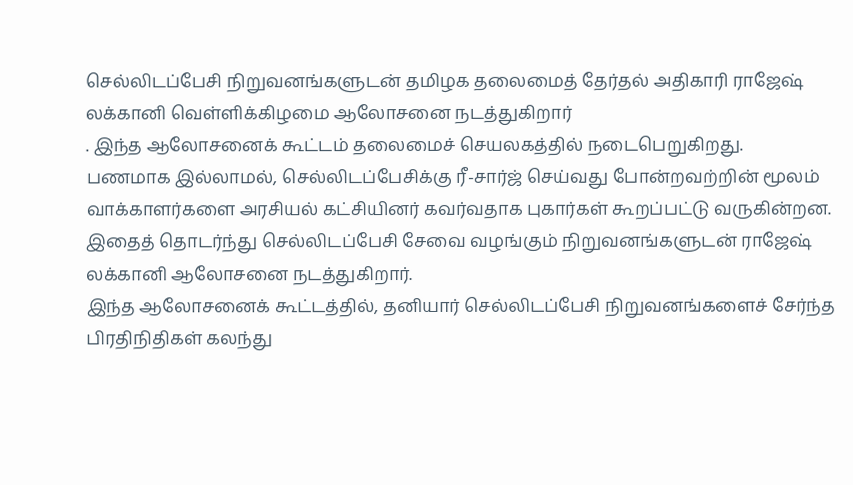செல்லிடப்பேசி நிறுவனங்களுடன் தமிழக தலைமைத் தேர்தல் அதிகாரி ராஜேஷ் லக்கானி வெள்ளிக்கிழமை ஆலோசனை நடத்துகிறார்
. இந்த ஆலோசனைக் கூட்டம் தலைமைச் செயலகத்தில் நடைபெறுகிறது.
பணமாக இல்லாமல், செல்லிடப்பேசிக்கு ரீ-சார்ஜ் செய்வது போன்றவற்றின் மூலம் வாக்காளர்களை அரசியல் கட்சியினர் கவர்வதாக புகார்கள் கூறப்பட்டு வருகின்றன. இதைத் தொடர்ந்து செல்லிடப்பேசி சேவை வழங்கும் நிறுவனங்களுடன் ராஜேஷ் லக்கானி ஆலோசனை நடத்துகிறார்.
இந்த ஆலோசனைக் கூட்டத்தில், தனியார் செல்லிடப்பேசி நிறுவனங்களைச் சேர்ந்த பிரதிநிதிகள் கலந்து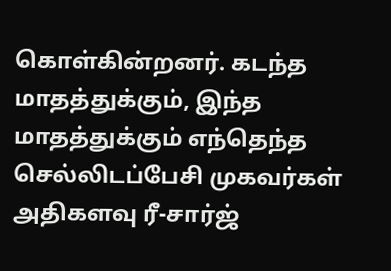கொள்கின்றனர். கடந்த மாதத்துக்கும், இந்த மாதத்துக்கும் எந்தெந்த செல்லிடப்பேசி முகவர்கள் அதிகளவு ரீ-சார்ஜ்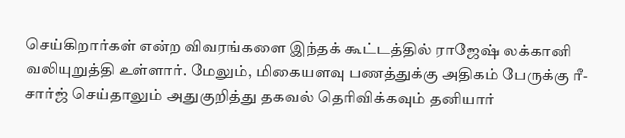செய்கிறார்கள் என்ற விவரங்களை இந்தக் கூட்டத்தில் ராஜேஷ் லக்கானி வலியுறுத்தி உள்ளார். மேலும், மிகையளவு பணத்துக்கு அதிகம் பேருக்கு ரீ-சார்ஜ் செய்தாலும் அதுகுறித்து தகவல் தெரிவிக்கவும் தனியார்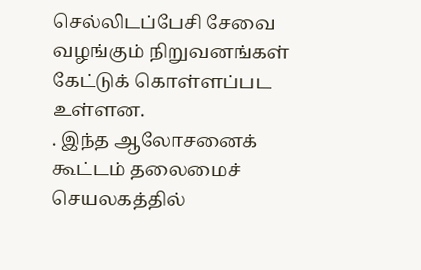செல்லிடப்பேசி சேவை வழங்கும் நிறுவனங்கள் கேட்டுக் கொள்ளப்பட உள்ளன.
. இந்த ஆலோசனைக் கூட்டம் தலைமைச் செயலகத்தில்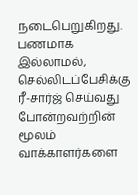நடைபெறுகிறது.
பணமாக இல்லாமல், செல்லிடப்பேசிக்கு ரீ-சார்ஜ் செய்வது போன்றவற்றின் மூலம் வாக்காளர்களை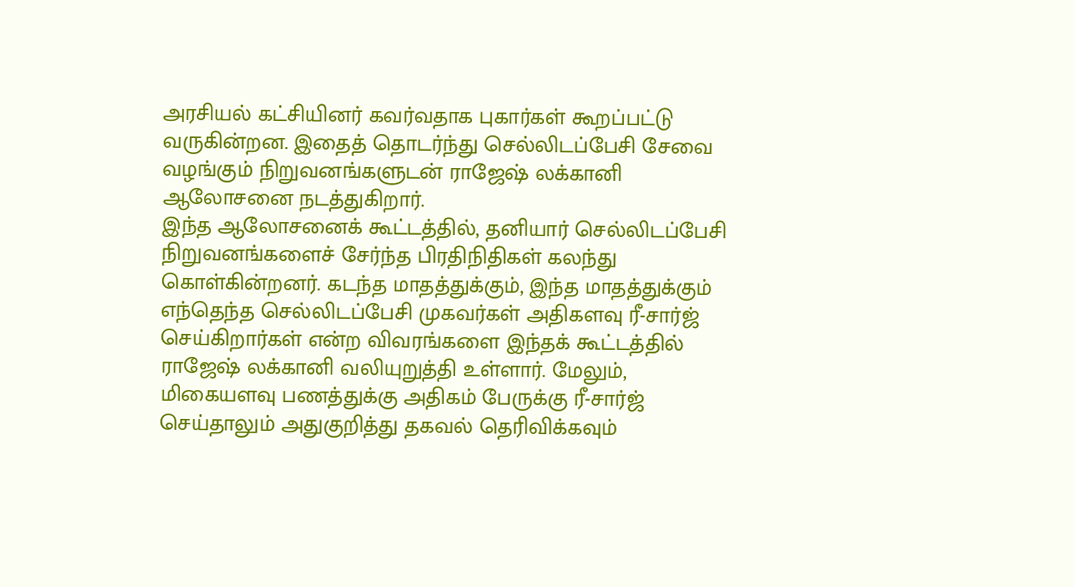அரசியல் கட்சியினர் கவர்வதாக புகார்கள் கூறப்பட்டு வருகின்றன. இதைத் தொடர்ந்து செல்லிடப்பேசி சேவை வழங்கும் நிறுவனங்களுடன் ராஜேஷ் லக்கானி ஆலோசனை நடத்துகிறார்.
இந்த ஆலோசனைக் கூட்டத்தில், தனியார் செல்லிடப்பேசி நிறுவனங்களைச் சேர்ந்த பிரதிநிதிகள் கலந்து கொள்கின்றனர். கடந்த மாதத்துக்கும், இந்த மாதத்துக்கும் எந்தெந்த செல்லிடப்பேசி முகவர்கள் அதிகளவு ரீ-சார்ஜ் செய்கிறார்கள் என்ற விவரங்களை இந்தக் கூட்டத்தில் ராஜேஷ் லக்கானி வலியுறுத்தி உள்ளார். மேலும், மிகையளவு பணத்துக்கு அதிகம் பேருக்கு ரீ-சார்ஜ் செய்தாலும் அதுகுறித்து தகவல் தெரிவிக்கவும்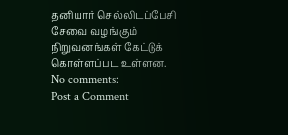தனியார் செல்லிடப்பேசி சேவை வழங்கும் நிறுவனங்கள் கேட்டுக் கொள்ளப்பட உள்ளன.
No comments:
Post a Comment